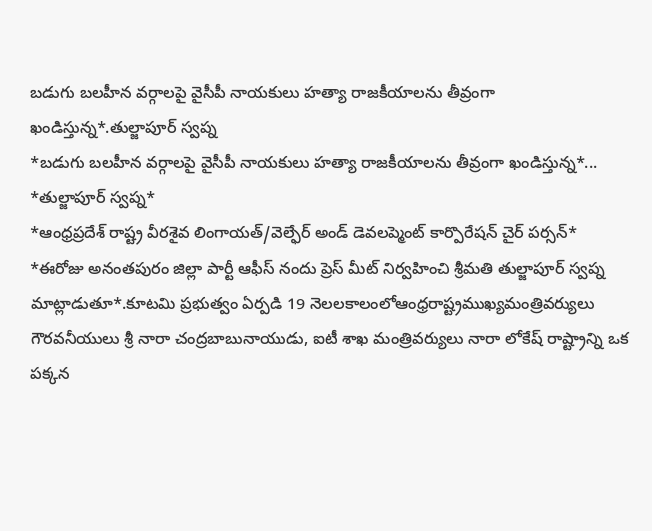బడుగు బలహీన వర్గాలపై వైసీపీ నాయకులు హత్యా రాజకీయాలను తీవ్రంగా ఖండిస్తున్న*.తుల్జాపూర్ స్వప్న
*బడుగు బలహీన వర్గాలపై వైసీపీ నాయకులు హత్యా రాజకీయాలను తీవ్రంగా ఖండిస్తున్న*...
*తుల్జాపూర్ స్వప్న*
*ఆంధ్రప్రదేశ్ రాష్ట్ర వీరశైవ లింగాయత్/వెల్ఫేర్ అండ్ డెవలప్మెంట్ కార్పొరేషన్ చైర్ పర్సన్*
*ఈరోజు అనంతపురం జిల్లా పార్టీ ఆఫీస్ నందు ప్రెస్ మీట్ నిర్వహించి శ్రీమతి తుల్జాపూర్ స్వప్న మాట్లాడుతూ*.కూటమి ప్రభుత్వం ఏర్పడి 19 నెలలకాలంలోఆంధ్రరాష్ట్రముఖ్యమంత్రివర్యులు గౌరవనీయులు శ్రీ నారా చంద్రబాబునాయుడు, ఐటీ శాఖ మంత్రివర్యులు నారా లోకేష్ రాష్ట్రాన్ని ఒక పక్కన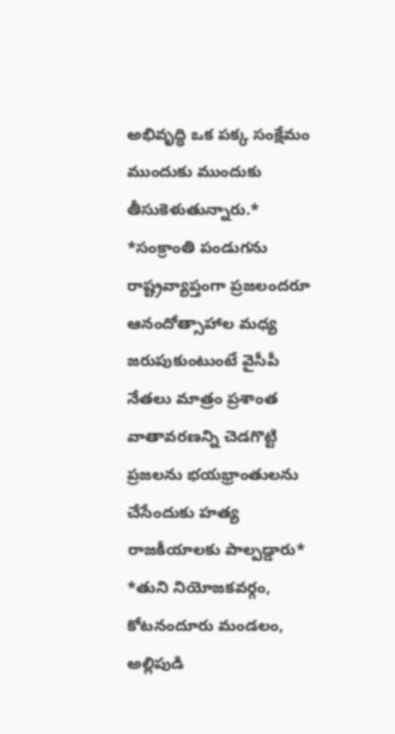అభివృద్ధి ఒక పక్క సంక్షేమం ముందుకు ముందుకు తీసుకెళుతున్నారు.*
*సంక్రాంతి పండుగను రాష్ట్రవ్యాప్తంగా ప్రజలందరూ ఆనందోత్సాహాల మధ్య జరుపుకుంటుంటే వైసీపీ నేతలు మాత్రం ప్రశాంత వాతావరణన్ని చెడగొట్టి ప్రజలను భయభ్రాంతులను చేసేందుకు హత్య రాజకీయాలకు పాల్పడ్డారు*
*తుని నియోజకవర్గం, కోటనందూరు మండలం, అల్లిపుడి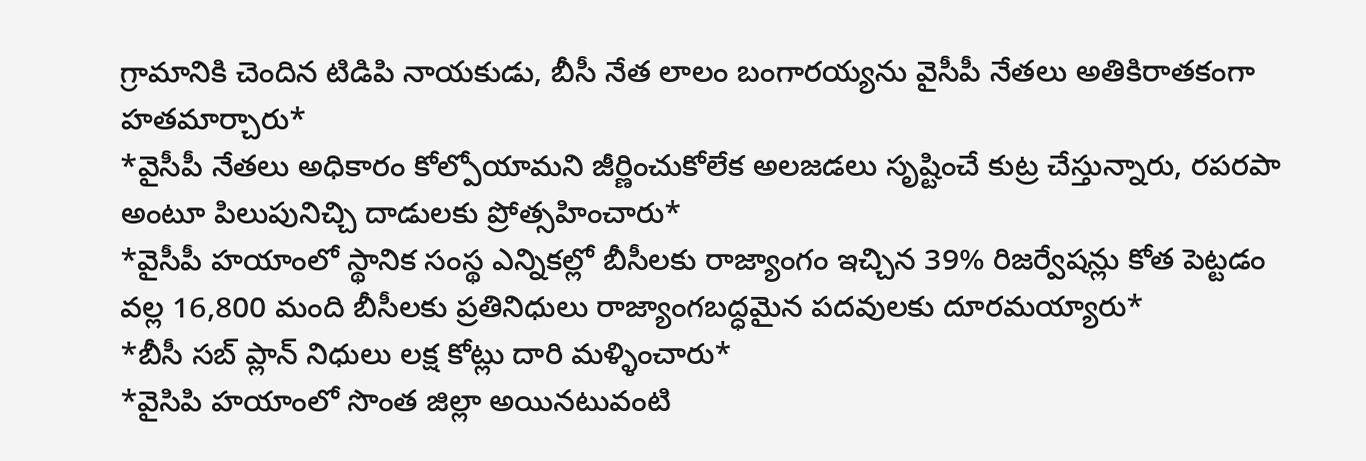గ్రామానికి చెందిన టిడిపి నాయకుడు, బీసీ నేత లాలం బంగారయ్యను వైసీపీ నేతలు అతికిరాతకంగా హతమార్చారు*
*వైసీపీ నేతలు అధికారం కోల్పోయామని జీర్ణించుకోలేక అలజడలు సృష్టించే కుట్ర చేస్తున్నారు, రపరపా అంటూ పిలుపునిచ్చి దాడులకు ప్రోత్సహించారు*
*వైసీపీ హయాంలో స్థానిక సంస్థ ఎన్నికల్లో బీసీలకు రాజ్యాంగం ఇచ్చిన 39% రిజర్వేషన్లు కోత పెట్టడం వల్ల 16,800 మంది బీసీలకు ప్రతినిధులు రాజ్యాంగబద్ధమైన పదవులకు దూరమయ్యారు*
*బీసీ సబ్ ప్లాన్ నిధులు లక్ష కోట్లు దారి మళ్ళించారు*
*వైసిపి హయాంలో సొంత జిల్లా అయినటువంటి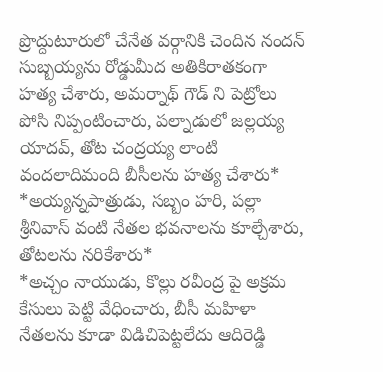ప్రొద్దుటూరులో చేనేత వర్గానికి చెందిన నందన్ సుబ్బయ్యను రోడ్డుమీద అతికిరాతకంగా హత్య చేశారు, అమర్నాథ్ గౌడ్ ని పెట్రోలు పోసి నిప్పంటించారు, పల్నాడులో జల్లయ్య యాదవ్, తోట చంద్రయ్య లాంటి వందలాదిమంది బీసీలను హత్య చేశారు*
*అయ్యన్నపాత్రుడు, సబ్బం హరి, పల్లా శ్రీనివాస్ వంటి నేతల భవనాలను కూల్చేశారు, తోటలను నరికేశారు*
*అచ్చం నాయుడు, కొల్లు రవీంద్ర పై అక్రమ కేసులు పెట్టి వేధించారు, బీసీ మహిళా నేతలను కూడా విడిచిపెట్టలేదు ఆదిరెడ్డి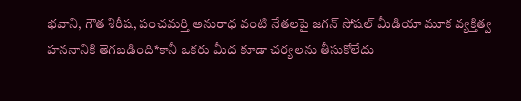భవాని, గౌత శిరీష, పంచమర్తి అనురాధ వంటి నేతలపై జగన్ సోషల్ మీడియా మూక వ్యక్తిత్వ హననానికి తెగబడింది*కానీ ఒకరు మీద కూడా చర్యలను తీసుకోలేదు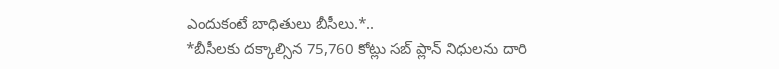ఎందుకంటే బాధితులు బీసీలు.*..
*బీసీలకు దక్కాల్సిన 75,760 కోట్లు సబ్ ప్లాన్ నిధులను దారి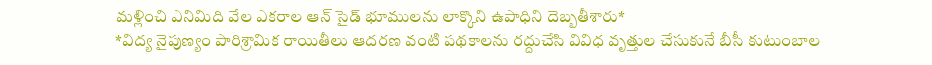మళ్లించి ఎనిమిది వేల ఎకరాల ఆన్ సైడ్ భూములను లాక్కొని ఉపాధిని దెబ్బతీశారు*
*విద్య నైపుణ్యం పారిశ్రామిక రాయితీలు ఆదరణ వంటి పథకాలను రద్దుచేసి వివిధ వృత్తుల చేసుకునే బీసీ కుటుంబాల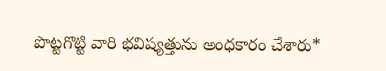పొట్టగొట్టి వారి భవిష్యత్తును అంధకారం చేశారు*